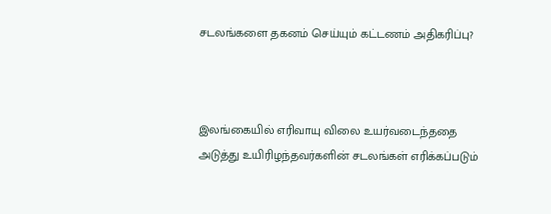சடலங்களை தகனம் செய்யும் கட்டணம் அதிகரிப்பு?



இலங்கையில் எரிவாயு விலை உயர்வடைந்ததை அடுத்து உயிரிழந்தவர்களின் சடலங்கள் எரிக்கப்படும்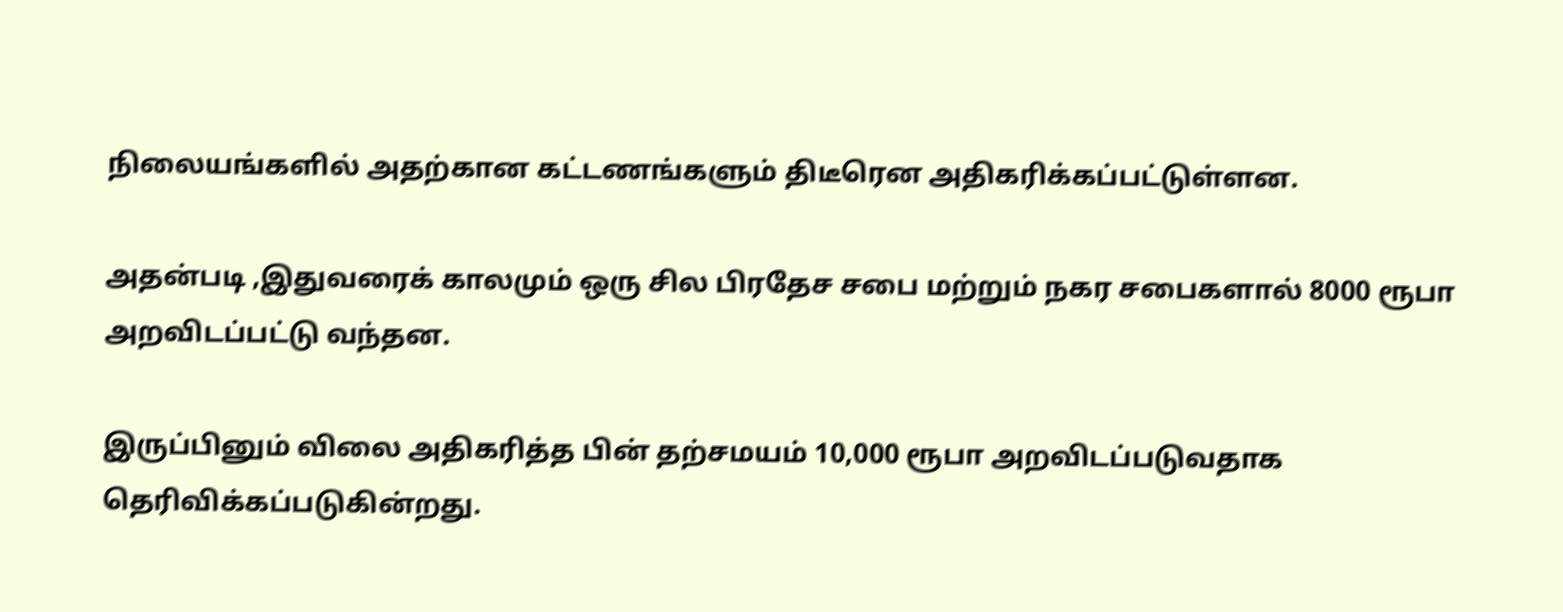நிலையங்களில் அதற்கான கட்டணங்களும் திடீரென அதிகரிக்கப்பட்டுள்ளன.

அதன்படி ,இதுவரைக் காலமும் ஒரு சில பிரதேச சபை மற்றும் நகர சபைகளால் 8000 ரூபா அறவிடப்பட்டு வந்தன.

இருப்பினும் விலை அதிகரித்த பின் தற்சமயம் 10,000 ரூபா அறவிடப்படுவதாக தெரிவிக்கப்படுகின்றது.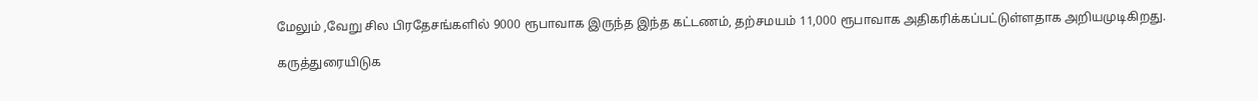மேலும் ,வேறு சில பிரதேசங்களில் 9000 ரூபாவாக இருந்த இந்த கட்டணம், தற்சமயம் 11,000 ரூபாவாக அதிகரிக்கப்பட்டுள்ளதாக அறியமுடிகிறது.

கருத்துரையிடுக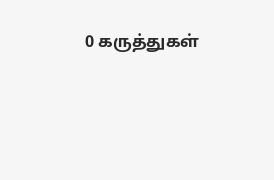0 கருத்துகள்